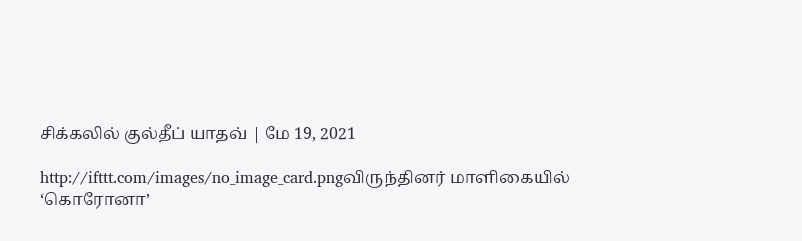சிக்கலில் குல்தீப் யாதவ் | மே 19, 2021

http://ifttt.com/images/no_image_card.pngவிருந்தினர் மாளிகையில் ‘கொரோனா’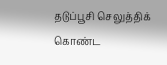தடுப்பூசி செலுத்திக் கொண்ட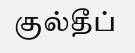குல்தீப்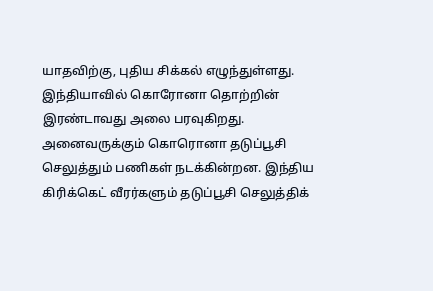யாதவிற்கு, புதிய சிக்கல் எழுந்துள்ளது. இந்தியாவில் கொரோனா தொற்றின் இரண்டாவது அலை பரவுகிறது. அனைவருக்கும் கொரொனா தடுப்பூசி செலுத்தும் பணிகள் நடக்கின்றன. இந்திய கிரிக்கெட் வீரர்களும் தடுப்பூசி செலுத்திக்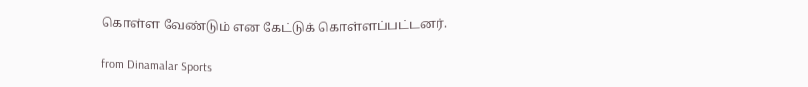கொள்ள வேண்டும் என கேட்டுக் கொள்ளப்பட்டனர்.

from Dinamalar Sports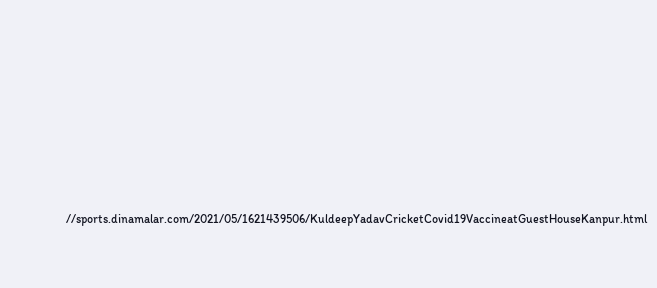//sports.dinamalar.com/2021/05/1621439506/KuldeepYadavCricketCovid19VaccineatGuestHouseKanpur.html